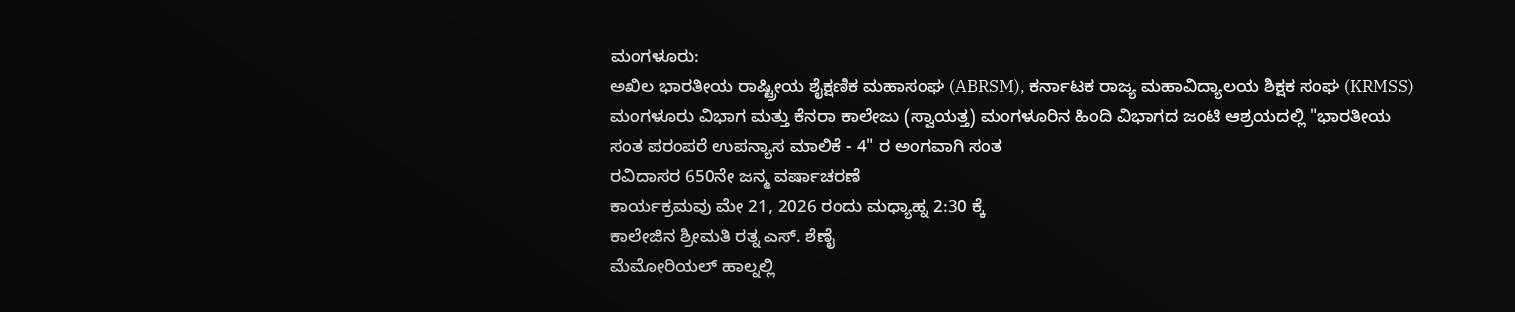ಮಂಗಳೂರು:
ಅಖಿಲ ಭಾರತೀಯ ರಾಷ್ಟ್ರೀಯ ಶೈಕ್ಷಣಿಕ ಮಹಾಸಂಘ (ABRSM), ಕರ್ನಾಟಕ ರಾಜ್ಯ ಮಹಾವಿದ್ಯಾಲಯ ಶಿಕ್ಷಕ ಸಂಘ (KRMSS) ಮಂಗಳೂರು ವಿಭಾಗ ಮತ್ತು ಕೆನರಾ ಕಾಲೇಜು (ಸ್ವಾಯತ್ತ) ಮಂಗಳೂರಿನ ಹಿಂದಿ ವಿಭಾಗದ ಜಂಟಿ ಆಶ್ರಯದಲ್ಲಿ "ಭಾರತೀಯ
ಸಂತ ಪರಂಪರೆ ಉಪನ್ಯಾಸ ಮಾಲಿಕೆ - 4" ರ ಅಂಗವಾಗಿ ಸಂತ
ರವಿದಾಸರ 650ನೇ ಜನ್ಮ ವರ್ಷಾಚರಣೆ
ಕಾರ್ಯಕ್ರಮವು ಮೇ 21, 2026 ರಂದು ಮಧ್ಯಾಹ್ನ 2:30 ಕ್ಕೆ
ಕಾಲೇಜಿನ ಶ್ರೀಮತಿ ರತ್ನ ಎಸ್. ಶೆಣೈ
ಮೆಮೋರಿಯಲ್ ಹಾಲ್ನಲ್ಲಿ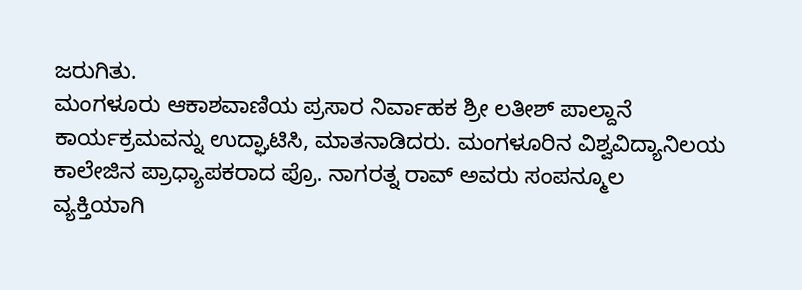ಜರುಗಿತು.
ಮಂಗಳೂರು ಆಕಾಶವಾಣಿಯ ಪ್ರಸಾರ ನಿರ್ವಾಹಕ ಶ್ರೀ ಲತೀಶ್ ಪಾಲ್ದಾನೆ
ಕಾರ್ಯಕ್ರಮವನ್ನು ಉದ್ಘಾಟಿಸಿ, ಮಾತನಾಡಿದರು. ಮಂಗಳೂರಿನ ವಿಶ್ವವಿದ್ಯಾನಿಲಯ ಕಾಲೇಜಿನ ಪ್ರಾಧ್ಯಾಪಕರಾದ ಪ್ರೊ. ನಾಗರತ್ನ ರಾವ್ ಅವರು ಸಂಪನ್ಮೂಲ
ವ್ಯಕ್ತಿಯಾಗಿ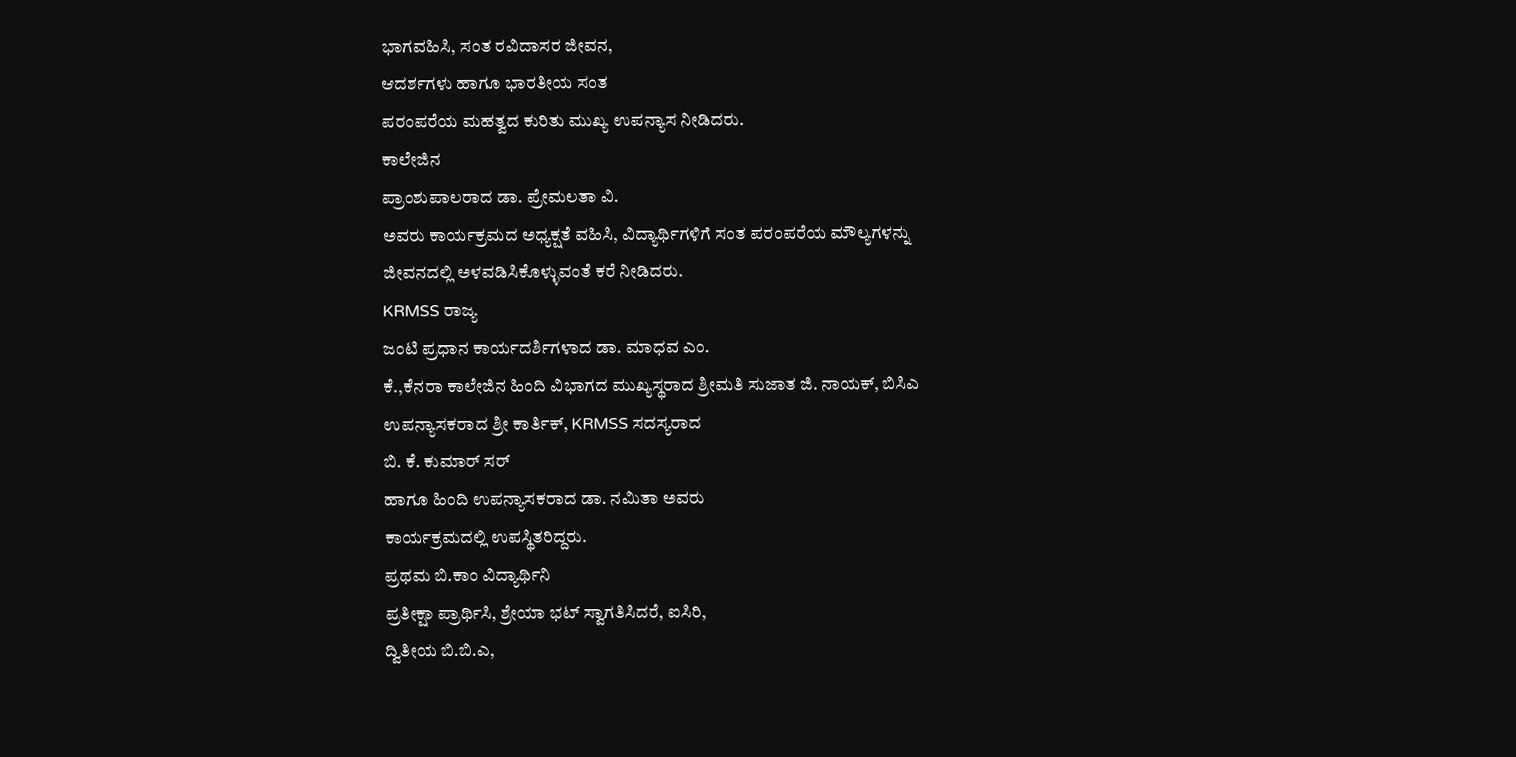ಭಾಗವಹಿಸಿ, ಸಂತ ರವಿದಾಸರ ಜೀವನ,
ಆದರ್ಶಗಳು ಹಾಗೂ ಭಾರತೀಯ ಸಂತ
ಪರಂಪರೆಯ ಮಹತ್ವದ ಕುರಿತು ಮುಖ್ಯ ಉಪನ್ಯಾಸ ನೀಡಿದರು.
ಕಾಲೇಜಿನ
ಪ್ರಾಂಶುಪಾಲರಾದ ಡಾ. ಪ್ರೇಮಲತಾ ವಿ.
ಅವರು ಕಾರ್ಯಕ್ರಮದ ಅಧ್ಯಕ್ಷತೆ ವಹಿಸಿ, ವಿದ್ಯಾರ್ಥಿಗಳಿಗೆ ಸಂತ ಪರಂಪರೆಯ ಮೌಲ್ಯಗಳನ್ನು
ಜೀವನದಲ್ಲಿ ಅಳವಡಿಸಿಕೊಳ್ಳುವಂತೆ ಕರೆ ನೀಡಿದರು.
KRMSS ರಾಜ್ಯ
ಜಂಟಿ ಪ್ರಧಾನ ಕಾರ್ಯದರ್ಶಿಗಳಾದ ಡಾ. ಮಾಧವ ಎಂ.
ಕೆ.,ಕೆನರಾ ಕಾಲೇಜಿನ ಹಿಂದಿ ವಿಭಾಗದ ಮುಖ್ಯಸ್ಥರಾದ ಶ್ರೀಮತಿ ಸುಜಾತ ಜಿ. ನಾಯಕ್, ಬಿಸಿಎ
ಉಪನ್ಯಾಸಕರಾದ ಶ್ರೀ ಕಾರ್ತಿಕ್, KRMSS ಸದಸ್ಯರಾದ
ಬಿ. ಕೆ. ಕುಮಾರ್ ಸರ್
ಹಾಗೂ ಹಿಂದಿ ಉಪನ್ಯಾಸಕರಾದ ಡಾ. ನಮಿತಾ ಅವರು
ಕಾರ್ಯಕ್ರಮದಲ್ಲಿ ಉಪಸ್ಥಿತರಿದ್ದರು.
ಪ್ರಥಮ ಬಿ.ಕಾಂ ವಿದ್ಯಾರ್ಥಿನಿ
ಪ್ರತೀಕ್ಷಾ ಪ್ರಾರ್ಥಿಸಿ, ಶ್ರೇಯಾ ಭಟ್ ಸ್ವಾಗತಿಸಿದರೆ, ಐಸಿರಿ,
ದ್ವಿತೀಯ ಬಿ.ಬಿ.ಎ,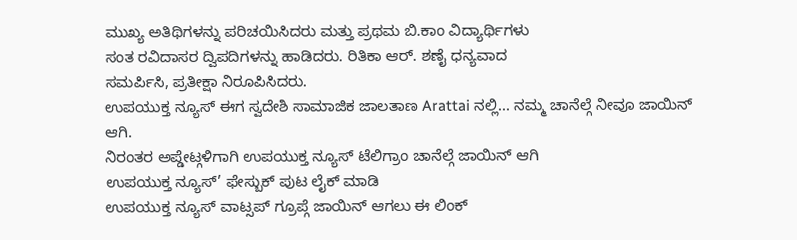ಮುಖ್ಯ ಅತಿಥಿಗಳನ್ನು ಪರಿಚಯಿಸಿದರು ಮತ್ತು ಪ್ರಥಮ ಬಿ.ಕಾಂ ವಿದ್ಯಾರ್ಥಿಗಳು
ಸಂತ ರವಿದಾಸರ ದ್ವಿಪದಿಗಳನ್ನು ಹಾಡಿದರು. ರಿತಿಕಾ ಆರ್. ಶಣೈ ಧನ್ಯವಾದ
ಸಮರ್ಪಿಸಿ, ಪ್ರತೀಕ್ಷಾ ನಿರೂಪಿಸಿದರು.
ಉಪಯುಕ್ತ ನ್ಯೂಸ್ ಈಗ ಸ್ವದೇಶಿ ಸಾಮಾಜಿಕ ಜಾಲತಾಣ Arattai ನಲ್ಲಿ... ನಮ್ಮ ಚಾನೆಲ್ಗೆ ನೀವೂ ಜಾಯಿನ್ ಆಗಿ.
ನಿರಂತರ ಅಪ್ಡೇಟ್ಗಳಿಗಾಗಿ ಉಪಯುಕ್ತ ನ್ಯೂಸ್ ಟೆಲಿಗ್ರಾಂ ಚಾನೆಲ್ಗೆ ಜಾಯಿನ್ ಆಗಿ
ಉಪಯುಕ್ತ ನ್ಯೂಸ್’ ಫೇಸ್ಬುಕ್ ಪುಟ ಲೈಕ್ ಮಾಡಿ
ಉಪಯುಕ್ತ ನ್ಯೂಸ್ ವಾಟ್ಸಪ್ ಗ್ರೂಪ್ಗೆ ಜಾಯಿನ್ ಆಗಲು ಈ ಲಿಂಕ್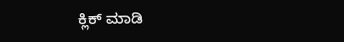ಕ್ಲಿಕ್ ಮಾಡಿ